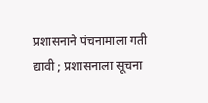प्रशासनाने पंचनामाला गती द्यावी ; प्रशासनाला सूचना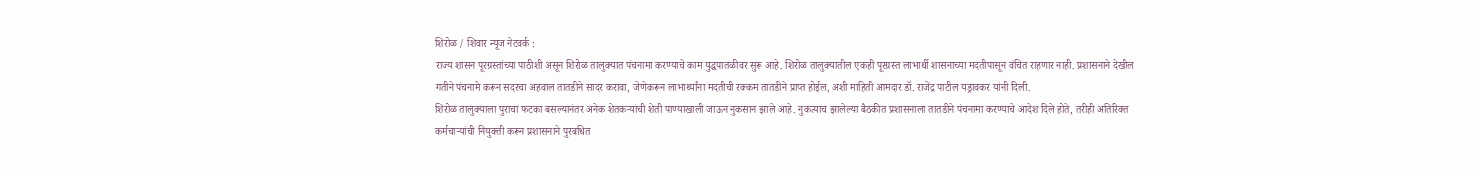शिरोळ / शिवार न्यूज नेटवर्क :
राज्य शासन पूरग्रस्तांच्या पाठीशी असून शिरोळ तालुक्यात पंचनामा करण्याचे काम युद्धपातळीवर सुरू आहे. शिरोळ तालुक्यातील एकही पूरग्रस्त लाभार्थी शासनाच्या मदतीपासून वंचित राहणार नाही. प्रशासनाने देखील गतीने पंचनामे करून सदरचा अहवाल तातडीने सादर करावा, जेणेकरून लाभार्थ्यांना मदतीची रक्कम तातडीने प्राप्त होईल, अशी माहिती आमदार डॉ. राजेंद्र पाटील यड्रावकर यांनी दिली.
शिरोळ तालुक्याला पुराचा फटका बसल्यानंतर अनेक शेतकऱ्यांची शेती पाण्याखाली जाऊन नुकसान झाले आहे. नुकत्याच झालेल्या बैठकीत प्रशासनाला तातडीने पंचनामा करण्याचे आदेश दिले होते, तरीही अतिरिक्त कर्मचाऱ्यांची नियुक्ती करून प्रशासनाने पुरबधित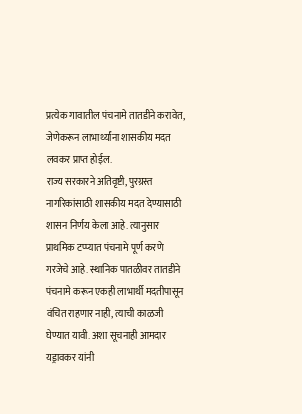प्रत्येक गावातील पंचनामे तातडीने करावेत, जेणेकरून लाभार्थ्यांना शासकीय मदत लवकर प्राप्त होईल.
राज्य सरकारने अतिवृष्टी, पुरग्रस्त नागरिकांसाठी शासकीय मदत देण्यासाठी शासन निर्णय केला आहे. त्यानुसार प्राथमिक टप्प्यात पंचनामे पूर्ण करणे गरजेचे आहे. स्थानिक पातळीवर तातडीने पंचनामे करून एकही लाभार्थी मदतीपासून वंचित राहणार नाही, त्याची काळजी घेण्यात यावी. अशा सूचनाही आमदार यड्रावकर यांनी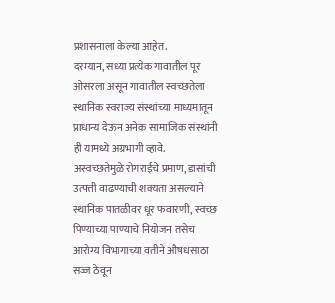प्रशासनाला केल्या आहेत.
दरम्यान, सध्या प्रत्येक गावातील पूर ओसरला असून गावातील स्वच्छतेला स्थानिक स्वराज्य संस्थांच्या माध्यमातून प्राधान्य देऊन अनेक सामाजिक संस्थांनी ही यामध्ये अग्रभागी व्हावे.
अस्वच्छतेमुळे रोगराईचे प्रमाण, डासांची उत्पत्ती वाढण्याची शक्यता असल्याने स्थानिक पातळीवर धूर फवारणी, स्वच्छ पिण्याच्या पाण्याचे नियोजन तसेच आरोग्य विभागाच्या वतीने औषधसाठा सज्ज ठेवून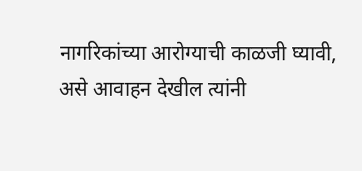नागरिकांच्या आरोग्याची काळजी घ्यावी, असे आवाहन देखील त्यांनी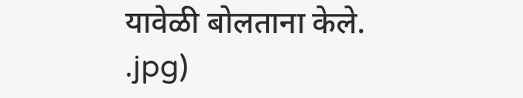यावेळी बोलताना केले.
.jpg)